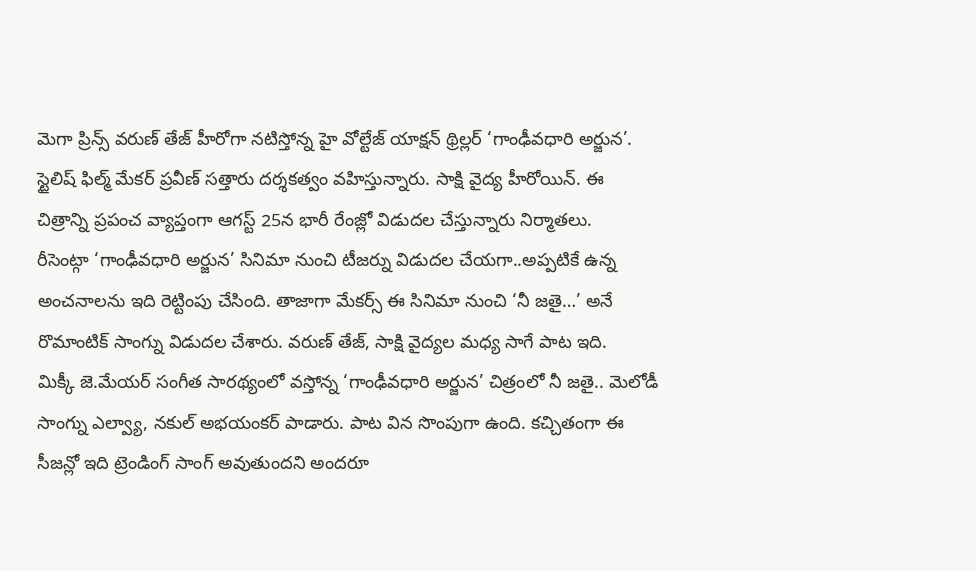మెగా ప్రిన్స్ వరుణ్ తేజ్ హీరోగా నటిస్తోన్న హై వోల్టేజ్ యాక్షన్ థ్రిల్లర్ ‘గాంఢీవధారి అర్జున’. స్టైలిష్ ఫిల్మ్ మేకర్ ప్రవీణ్ సత్తారు దర్శకత్వం వహిస్తున్నారు. సాక్షి వైద్య హీరోయిన్. ఈ చిత్రాన్ని ప్రపంచ వ్యాప్తంగా ఆగస్ట్ 25న భారీ రేంజ్లో విడుదల చేస్తున్నారు నిర్మాతలు.
రీసెంట్గా ‘గాంఢీవధారి అర్జున’ సినిమా నుంచి టీజర్ను విడుదల చేయగా..అప్పటికే ఉన్న అంచనాలను ఇది రెట్టింపు చేసింది. తాజాగా మేకర్స్ ఈ సినిమా నుంచి ‘నీ జతై…’ అనే రొమాంటిక్ సాంగ్ను విడుదల చేశారు. వరుణ్ తేజ్, సాక్షి వైద్యల మధ్య సాగే పాట ఇది.
మిక్కీ జె.మేయర్ సంగీత సారథ్యంలో వస్తోన్న ‘గాంఢీవధారి అర్జున’ చిత్రంలో నీ జతై.. మెలోడీ సాంగ్ను ఎల్వ్యా, నకుల్ అభయంకర్ పాడారు. పాట విన సొంపుగా ఉంది. కచ్చితంగా ఈ సీజన్లో ఇది ట్రెండింగ్ సాంగ్ అవుతుందని అందరూ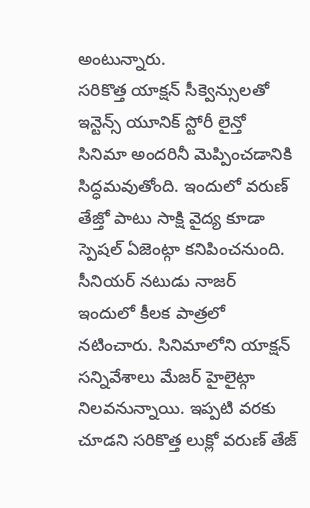అంటున్నారు.
సరికొత్త యాక్షన్ సీక్వెన్సులతో ఇన్టెన్స్ యూనిక్ స్టోరీ లైన్తో సినిమా అందరినీ మెప్పించడానికి సిద్ధమవుతోంది. ఇందులో వరుణ్ తేజ్తో పాటు సాక్షి వైద్య కూడా స్పెషల్ ఏజెంట్గా కనిపించనుంది. సీనియర్ నటుడు నాజర్ ఇందులో కీలక పాత్రలో నటించారు. సినిమాలోని యాక్షన్ సన్నివేశాలు మేజర్ హైలైట్గా నిలవనున్నాయి. ఇప్పటి వరకు చూడని సరికొత్త లుక్లో వరుణ్ తేజ్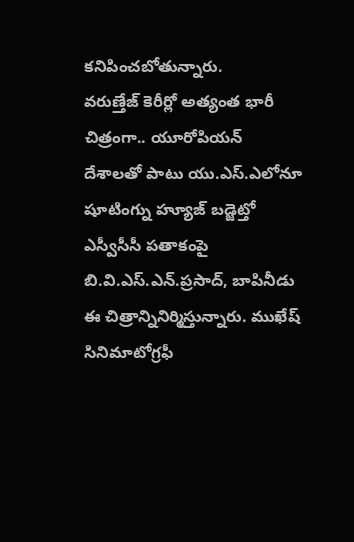కనిపించబోతున్నారు.
వరుణ్తేజ్ కెరీర్లో అత్యంత భారీ చిత్రంగా.. యూరోపియన్ దేశాలతో పాటు యు.ఎస్.ఎలోనూ షూటింగ్ను హ్యూజ్ బడ్జెట్తో ఎస్వీసీసీ పతాకంపై బి.వి.ఎస్.ఎన్.ప్రసాద్, బాపినీడు ఈ చిత్రాన్నినిర్మిస్తున్నారు. ముఖేష్ సినిమాటోగ్రఫీ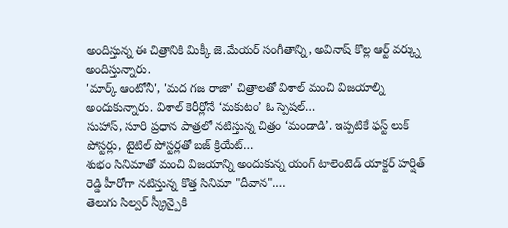అందిస్తున్న ఈ చిత్రానికి మిక్కీ జె.మేయర్ సంగీతాన్ని, అవినాష్ కొల్ల ఆర్ట్ వర్క్ను అందిస్తున్నారు.
'మార్క్ ఆంటోనీ', 'మద గజ రాజా' చిత్రాలతో విశాల్ మంచి విజయాల్ని అందుకున్నారు. విశాల్ కెరీర్లోనే ‘మకుటం’ ఓ స్పెషల్…
సుహాస్, సూరి ప్రధాన పాత్రలో నటిస్తున్న చిత్రం ‘మండాడి’. ఇప్పటికే ఫస్ట్ లుక్ పోస్టర్లు, టైటిల్ పోస్టర్లతో బజ్ క్రియేట్…
శుభం సినిమాతో మంచి విజయాన్ని అందుకున్న యంగ్ టాలెంటెడ్ యాక్టర్ హర్షిత్ రెడ్డి హీరోగా నటిస్తున్న కొత్త సినిమా "దీవాన".…
తెలుగు సిల్వర్ స్క్రీన్పైకి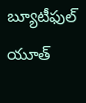బ్యూటీఫుల్ యూత్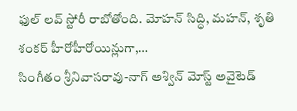ఫుల్ లవ్ స్టోరీ రాబోతోంది. మోహన్ సిద్ధి, మహన్, శృతి శంకర్ హీరోహీరోయిన్లుగా,…
సింగీతం శ్రీనివాసరావు-నాగ్ అశ్విన్ మోస్ట్ అవైటెడ్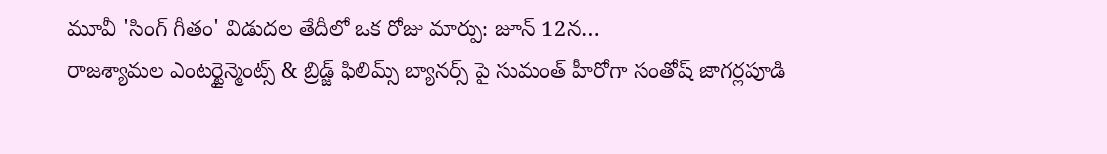మూవీ 'సింగ్ గీతం' విడుదల తేదీలో ఒక రోజు మార్పు: జూన్ 12న…
రాజశ్యామల ఎంటర్టైన్మెంట్స్ & బ్రిడ్జ్ ఫిలిమ్స్ బ్యానర్స్ పై సుమంత్ హీరోగా సంతోష్ జాగర్లపూడి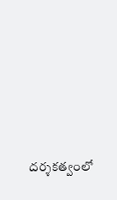దర్శకత్వంలో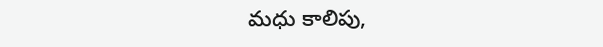మధు కాలిపు,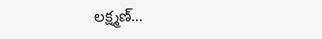లక్ష్మణ్…